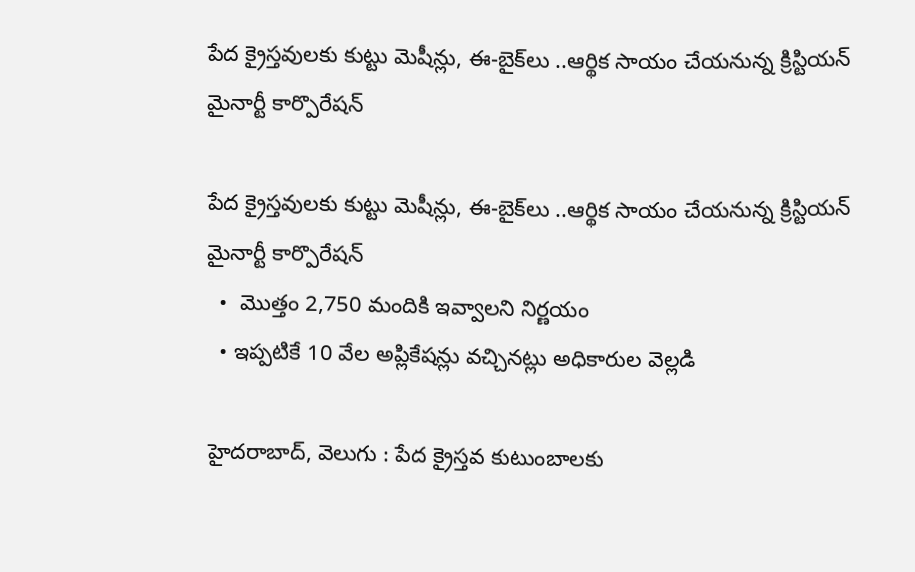పేద క్రైస్తవులకు కుట్టు మెషీన్లు, ఈ-బైక్‌‌‌‌లు ..ఆర్థిక సాయం చేయనున్న క్రిస్టియన్ మైనార్టీ కార్పొరేషన్

పేద క్రైస్తవులకు కుట్టు మెషీన్లు, ఈ-బైక్‌‌‌‌లు ..ఆర్థిక సాయం చేయనున్న క్రిస్టియన్ మైనార్టీ కార్పొరేషన్
  •  మొత్తం 2,750 మందికి ఇవ్వాలని నిర్ణయం
  • ఇప్పటికే 10 వేల అప్లికేషన్లు వచ్చినట్లు అధికారుల వెల్లడి

హైదరాబాద్, వెలుగు : పేద క్రైస్తవ కుటుంబాలకు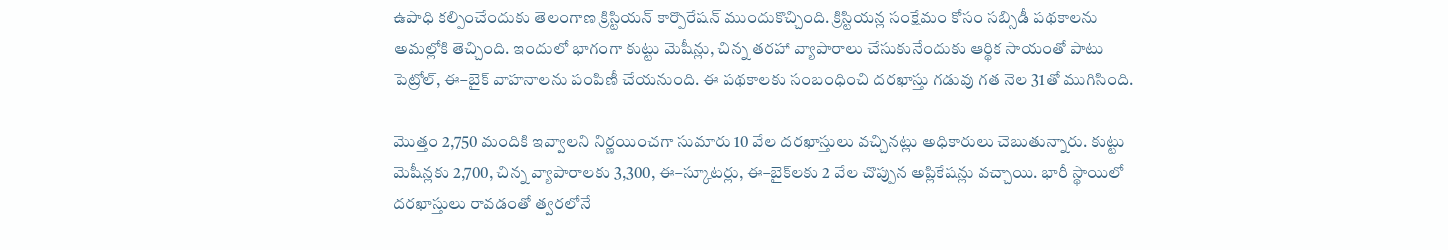ఉపాధి కల్పించేందుకు తెలంగాణ క్రిస్టియన్ కార్పొరేషన్ ముందుకొచ్చింది. క్రిస్టియన్ల సంక్షేమం కోసం సబ్సిడీ పథకాలను అమల్లోకి తెచ్చింది. ఇందులో భాగంగా కుట్టు మెషీన్లు, చిన్న తరహా వ్యాపారాలు చేసుకునేందుకు ఆర్థిక సాయంతో పాటు పెట్రోల్, ఈ–బైక్ వాహనాలను పంపిణీ చేయనుంది. ఈ పథకాలకు సంబంధించి దరఖాస్తు గడువు గత నెల 31తో ముగిసింది.

మొత్తం 2,750 మందికి ఇవ్వాలని నిర్ణయించగా సుమారు 10 వేల దరఖాస్తులు వచ్చినట్లు అధికారులు చెబుతున్నారు. కుట్టు మెషీన్లకు 2,700, చిన్న వ్యాపారాలకు 3,300, ఈ–స్కూటర్లు, ఈ–బైక్‌‌‌‌లకు 2 వేల చొప్పున అప్లికేషన్లు వచ్చాయి. భారీ స్థాయిలో దరఖాస్తులు రావడంతో త్వరలోనే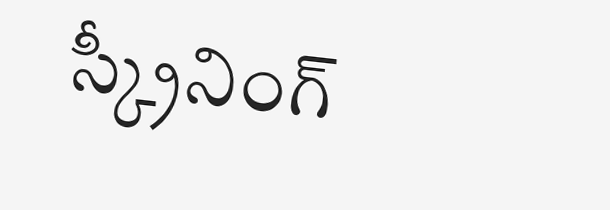స్క్రీనింగ్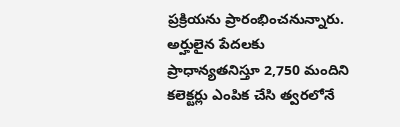ప్రక్రియను ప్రారంభించనున్నారు. అర్హులైన పేదలకు ప్రాధాన్యతనిస్తూ 2,750 మందిని కలెక్టర్లు ఎంపిక చేసి త్వరలోనే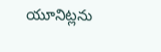యూనిట్లను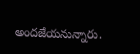అందజేయనున్నారు.